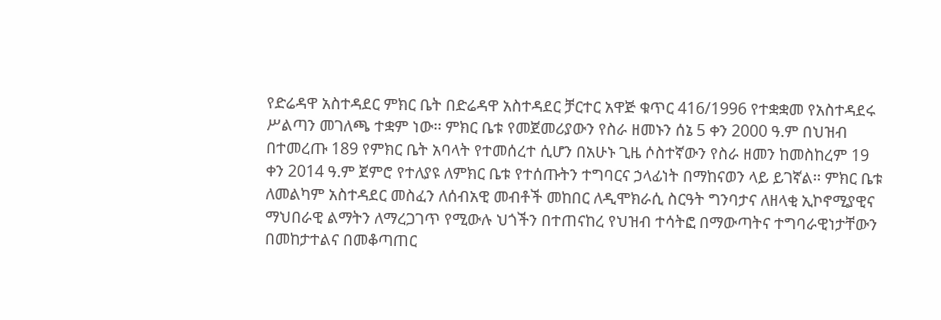የድሬዳዋ አስተዳደር ምክር ቤት በድሬዳዋ አስተዳደር ቻርተር አዋጅ ቁጥር 416/1996 የተቋቋመ የአስተዳደሩ ሥልጣን መገለጫ ተቋም ነው፡፡ ምክር ቤቱ የመጀመሪያውን የስራ ዘመኑን ሰኔ 5 ቀን 2000 ዓ.ም በህዝብ በተመረጡ 189 የምክር ቤት አባላት የተመሰረተ ሲሆን በአሁኑ ጊዜ ሶስተኛውን የስራ ዘመን ከመስከረም 19 ቀን 2014 ዓ.ም ጀምሮ የተለያዩ ለምክር ቤቱ የተሰጡትን ተግባርና ኃላፊነት በማከናወን ላይ ይገኛል፡፡ ምክር ቤቱ ለመልካም አስተዳደር መስፈን ለሰብአዊ መብቶች መከበር ለዲሞክራሲ ስርዓት ግንባታና ለዘላቂ ኢኮኖሚያዊና ማህበራዊ ልማትን ለማረጋገጥ የሚውሉ ህጎችን በተጠናከረ የህዝብ ተሳትፎ በማውጣትና ተግባራዊነታቸውን በመከታተልና በመቆጣጠር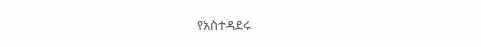የአስተዳደሩ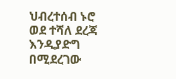ህብረተሰብ ኑሮ ወደ ተሻለ ደረጃ እንዲያድግ በሚደረገው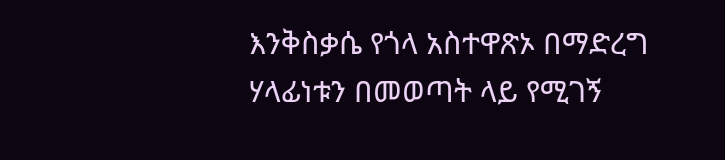እንቅስቃሴ የጎላ አስተዋጽኦ በማድረግ ሃላፊነቱን በመወጣት ላይ የሚገኝ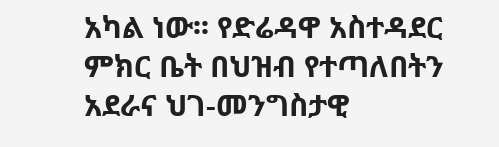አካል ነው፡፡ የድሬዳዋ አስተዳደር ምክር ቤት በህዝብ የተጣለበትን አደራና ህገ-መንግስታዊ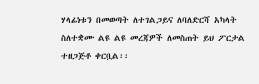ሃላፊነቱን በመወጣት ለተገልጋይና ለባለድርሻ አካላት ስለተቋሙ ልዩ ልዩ መረጃዎች ለመስጠት ይህ ፖርታል ተዘጋጅቶ ቀርቧል፡፡